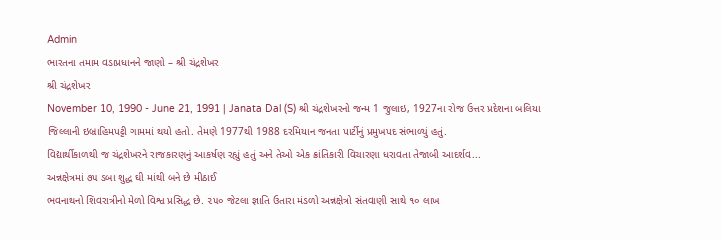Admin
ભારતના તમામ વડાપ્રધાનને જાણો – શ્રી ચંદ્રશેખર
શ્રી ચંદ્રશેખર
November 10, 1990 - June 21, 1991 | Janata Dal (S) શ્રી ચંદ્રશેખરનો જન્મ 1 જુલાઇ, 1927ના રોજ ઉત્તર પ્રદેશના બલિયા જિલ્લાની ઇબ્રાહિમપટ્ટી ગામમાં થયો હતો. તેમણે 1977થી 1988 દરમિયાન જનતા પાર્ટીનું પ્રમુખપદ સંભાળ્યું હતું.
વિદ્યાર્થીકાળથી જ ચંદ્રશેખરને રાજકારણનું આકર્ષણ રહ્યું હતું અને તેઓ એક ક્રાંતિકારી વિચારણા ધરાવતા તેજાબી આદર્શવ...
અન્નક્ષેત્રમાં ૭૫ ડબા શુદ્ધ ઘી માંથી બને છે મીઠાઈ
ભવનાથનો શિવરાત્રીનો મેળો વિશ્વ પ્રસિદ્ધ છે. ૨૫૦ જેટલા જ્ઞાતિ ઉતારા મંડળો અન્નક્ષેત્રો સંતવાણી સાથે ૧૦ લાખ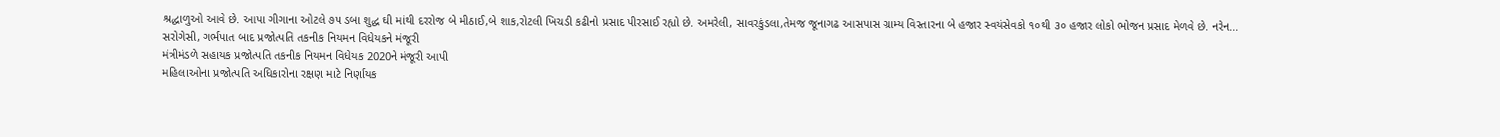શ્રદ્ધાળુઓ આવે છે. આપા ગીગાના ઓટલે ૭૫ ડબા શુદ્ધ ઘી માંથી દરરોજ બે મીઠાઈ,બે શાક,રોટલી ખિચડી કઢીનો પ્રસાદ પીરસાઈ રહ્યો છે. અમરેલી, સાવરકુંડલા,તેમજ જૂનાગઢ આસપાસ ગ્રામ્ય વિસ્તારના બે હજાર સ્વયંસેવકો ૧૦થી ૩૦ હજાર લોકો ભોજન પ્રસાદ મેળવે છે. નરેન...
સરોગેસી, ગર્ભપાત બાદ પ્રજોત્પતિ તકનીક નિયમન વિધેયકને મંજૂરી
મંત્રીમંડળે સહાયક પ્રજોત્પતિ તકનીક નિયમન વિધેયક 2020ને મંજૂરી આપી
મહિલાઓના પ્રજોત્પતિ અધિકારોના રક્ષણ માટે નિર્ણાયક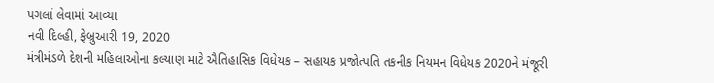પગલાં લેવામાં આવ્યા
નવી દિલ્હી, ફેબ્રુઆરી 19, 2020
મંત્રીમંડળે દેશની મહિલાઓના કલ્યાણ માટે ઐતિહાસિક વિધેયક – સહાયક પ્રજોત્પતિ તકનીક નિયમન વિધેયક 2020ને મંજૂરી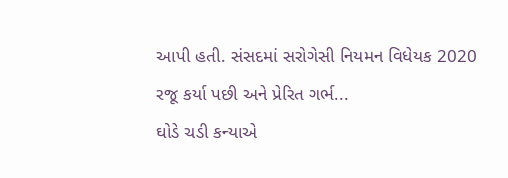આપી હતી. સંસદમાં સરોગેસી નિયમન વિધેયક 2020 રજૂ કર્યા પછી અને પ્રેરિત ગર્ભ...
ઘોડે ચડી કન્યાએ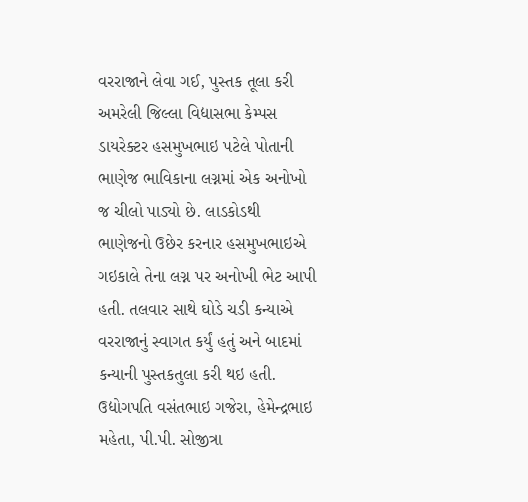વરરાજાને લેવા ગઈ, પુસ્તક તૂલા કરી
અમરેલી જિલ્લા વિદ્યાસભા કેમ્પસ ડાયરેક્ટર હસમુખભાઇ પટેલે પોતાની ભાણેજ ભાવિકાના લગ્નમાં એક અનોખો જ ચીલો પાડ્યો છે. લાડકોડથી ભાણેજનો ઉછેર કરનાર હસમુખભાઇએ ગઇકાલે તેના લગ્ન પર અનોખી ભેટ આપી હતી. તલવાર સાથે ઘોડે ચડી કન્યાએ વરરાજાનું સ્વાગત કર્યું હતું અને બાદમાં કન્યાની પુસ્તકતુલા કરી થઇ હતી. ઉદ્યોગપતિ વસંતભાઇ ગજેરા, હેમેન્દ્રભાઇ મહેતા, પી.પી. સોજીત્રા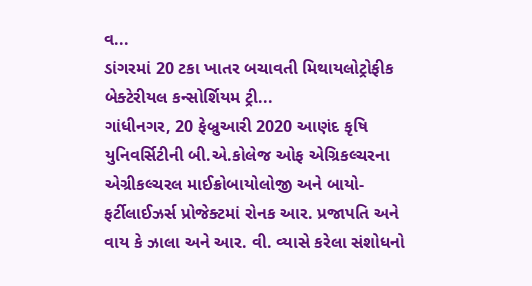વ...
ડાંગરમાં 20 ટકા ખાતર બચાવતી મિથાયલોટ્રોફીક બેક્ટેરીયલ કન્સોર્શિયમ ટ્રી...
ગાંધીનગર, 20 ફેબ્રુઆરી 2020 આણંદ કૃષિ યુનિવર્સિટીની બી.એ.કોલેજ ઓફ એગ્રિકલ્ચરના એગ્રીકલ્ચરલ માઈક્રોબાયોલોજી અને બાયો-ફર્ટીલાઈઝર્સ પ્રોજેક્ટમાં રોનક આર. પ્રજાપતિ અને વાય કે ઝાલા અને આર. વી. વ્યાસે કરેલા સંશોધનો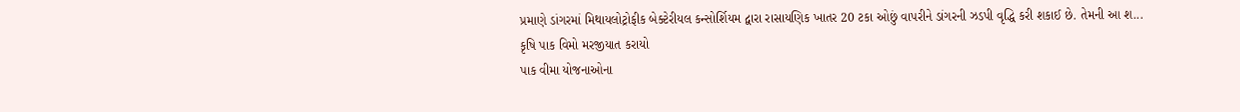પ્રમાણે ડાંગરમાં મિથાયલોટ્રોફીક બેક્ટેરીયલ કન્સોર્શિયમ દ્વારા રાસાયણિક ખાતર 20 ટકા ઓછું વાપરીને ડાંગરની ઝડપી વૃદ્ધિ કરી શકાઈ છે. તેમની આ શ...
કૃષિ પાક વિમો મરજીયાત કરાયો
પાક વીમા યોજનાઓના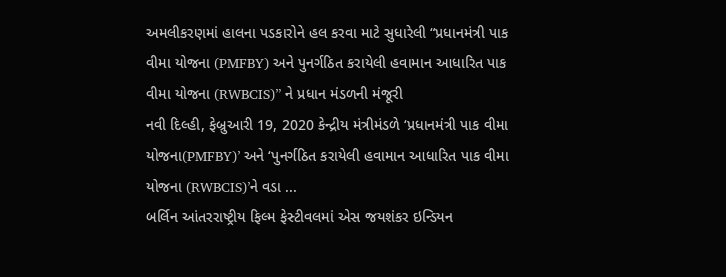અમલીકરણમાં હાલના પડકારોને હલ કરવા માટે સુધારેલી “પ્રધાનમંત્રી પાક વીમા યોજના (PMFBY) અને પુનર્ગઠિત કરાયેલી હવામાન આધારિત પાક વીમા યોજના (RWBCIS)” ને પ્રધાન મંડળની મંજૂરી
નવી દિલ્હી, ફેબ્રુઆરી 19, 2020 કેન્દ્રીય મંત્રીમંડળે ‘પ્રધાનમંત્રી પાક વીમા યોજના(PMFBY)’ અને ‘પુનર્ગઠિત કરાયેલી હવામાન આધારિત પાક વીમા યોજના (RWBCIS)’ને વડા ...
બર્લિન આંતરરાષ્ટ્રીય ફિલ્મ ફેસ્ટીવલમાં એસ જયશંકર ઇન્ડિયન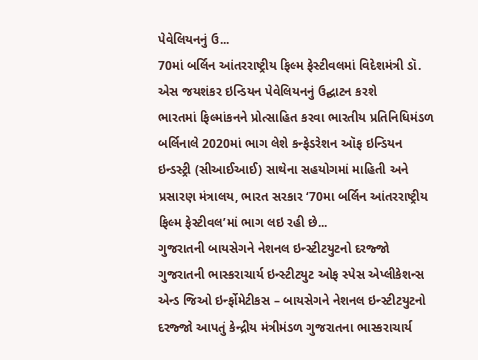પેવેલિયનનું ઉ...
70માં બર્લિન આંતરરાષ્ટ્રીય ફિલ્મ ફેસ્ટીવલમાં વિદેશમંત્રી ડૉ. એસ જયશંકર ઇન્ડિયન પેવેલિયનનું ઉદ્ઘાટન કરશે
ભારતમાં ફિલ્માંકનને પ્રોત્સાહિત કરવા ભારતીય પ્રતિનિધિમંડળ બર્લિનાલે 2020માં ભાગ લેશે કન્ફેડરેશન ઑફ ઇન્ડિયન ઇન્ડસ્ટ્રી (સીઆઈઆઈ) સાથેના સહયોગમાં માહિતી અને પ્રસારણ મંત્રાલય, ભારત સરકાર ‘70મા બર્લિન આંતરરાષ્ટ્રીય ફિલ્મ ફેસ્ટીવલ’માં ભાગ લઇ રહી છે...
ગુજરાતની બાયસેગને નેશનલ ઇન્સ્ટીટયુટનો દરજ્જો
ગુજરાતની ભાસ્કરાચાર્ય ઇન્સ્ટીટયુટ ઓફ સ્પેસ એપ્લીકેશન્સ એન્ડ જિઓ ઇર્ન્ફોમેટીકસ – બાયસેગને નેશનલ ઇન્સ્ટીટયુટનો દરજ્જો આપતું કેન્દ્રીય મંત્રીમંડળ ગુજરાતના ભાસ્કરાચાર્ય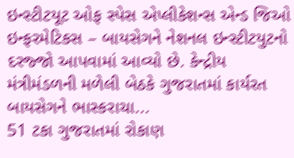ઇન્સ્ટીટયૂટ ઓફ સ્પેસ એપ્લીકેશન્સ એન્ડ જિઓ ઇન્ફરમેટિકસ – બાયસેગને નેશનલ ઇન્સ્ટીટયુટનો દરજ્જો આપવામાં આવ્યો છે. કેન્દ્રીય મંત્રીમંડળની મળેલી બેઠકે ગુજરાતમાં કાર્યરત બાયસેગને ભાસ્કરાચા...
51 ટકા ગુજરાતમાં રોકાણ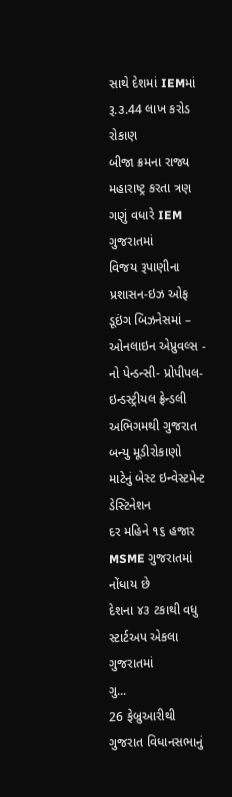સાથે દેશમાં IEMમાં રૂ.૩.44 લાખ કરોડ રોકાણ
બીજા ક્રમના રાજ્ય મહારાષ્ટ્ર કરતા ત્રણ ગણું વધારે IEM ગુજરાતમાં
વિજય રૂપાણીના પ્રશાસન-ઇઝ ઓફ ડૂઇંગ બિઝનેસમાં – ઓનલાઇન એપ્રુવલ્સ - નો પેન્ડન્સી- પ્રોપીપલ-ઇન્ડસ્ટ્રીયલ ફ્રેન્ડલી અભિગમથી ગુજરાત બન્યુ મૂડીરોકાણો માટેનું બેસ્ટ ઇન્વેસ્ટમેન્ટ ડેસ્ટિનેશન
દર મહિને ૧૬ હજાર MSME ગુજરાતમાં નોંધાય છે
દેશના ૪૩ ટકાથી વધુ સ્ટાર્ટઅપ એકલા ગુજરાતમાં
ગુ...
26 ફેબ્રુઆરીથી ગુજરાત વિધાનસભાનું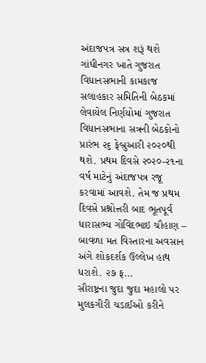અંદાજપત્ર સત્ર શરૂં થશે
ગાંધીનગર ખાતે ગુજરાત વિધાનસભાની કામકાજ સલાહકાર સમિતિની બેઠકમાં લેવાયેલ નિર્ણયોમાં ગુજરાત વિધાનસભાના સત્રની બેઠકોનો પ્રારંભ ૨૬ ફેબ્રુઆરી ૨૦૨૦થી થશે. પ્રથમ દિવસે ૨૦૨૦-૨૧ના વર્ષ માટેનું અંદાજપત્ર રજૂ કરવામાં આવશે. તેમ જ પ્રથમ દિવસે પ્રશ્નોત્તરી બાદ ભૂતપૂર્વ ધારાસભ્ય ગોવિંદભાઇ ચૌહાણ – બાવળા મત વિસ્તારના અવસાન અંગે શોકદર્શક ઉલ્લેખ હાથ ધરાશે. ૨૭ ફ...
સૌરાષ્ટ્રના જુદા જુદા મહાલો પર મુલકગીરી ચડાઈઓ કરીને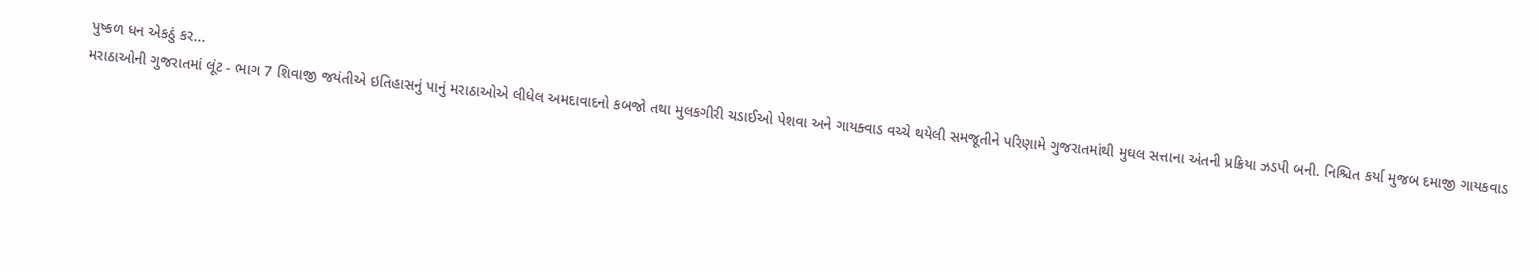પુષ્કળ ધન એકઠું કર...
મરાઠાઓની ગુજરાતમાં લૂંટ - ભાગ 7 શિવાજી જયંતીએ ઇતિહાસનું પાનું મરાઠાઓએ લીધેલ અમદાવાદનો કબજો તથા મુલકગીરી ચડાઈઓ પેશવા અને ગાયક્વાડ વચ્ચે થયેલી સમજૂતીને પરિણામે ગુજરાતમાંથી મુઘલ સત્તાના અંતની પ્રક્રિયા ઝડપી બની. નિશ્ચિત કર્યા મુજબ દમાજી ગાયકવાડ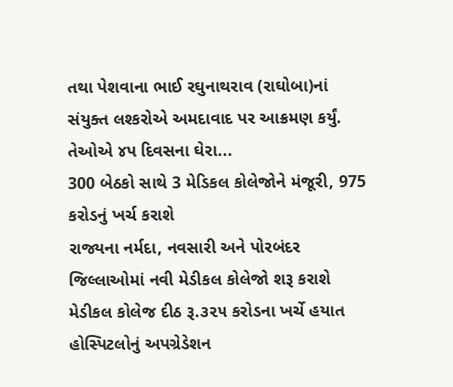તથા પેશવાના ભાઈ રઘુનાથરાવ (રાઘોબા)નાં સંયુક્ત લશ્કરોએ અમદાવાદ પર આક્રમણ કર્યું. તેઓએ ૪પ દિવસના ઘેરા...
300 બેઠકો સાથે 3 મેડિકલ કોલેજોને મંજૂરી, 975 કરોડનું ખર્ચ કરાશે
રાજ્યના નર્મદા, નવસારી અને પોરબંદર જિલ્લાઓમાં નવી મેડીકલ કોલેજો શરૂ કરાશે
મેડીકલ કોલેજ દીઠ રૂ.૩૨૫ કરોડના ખર્ચે હયાત હોસ્પિટલોનું અપગ્રેડેશન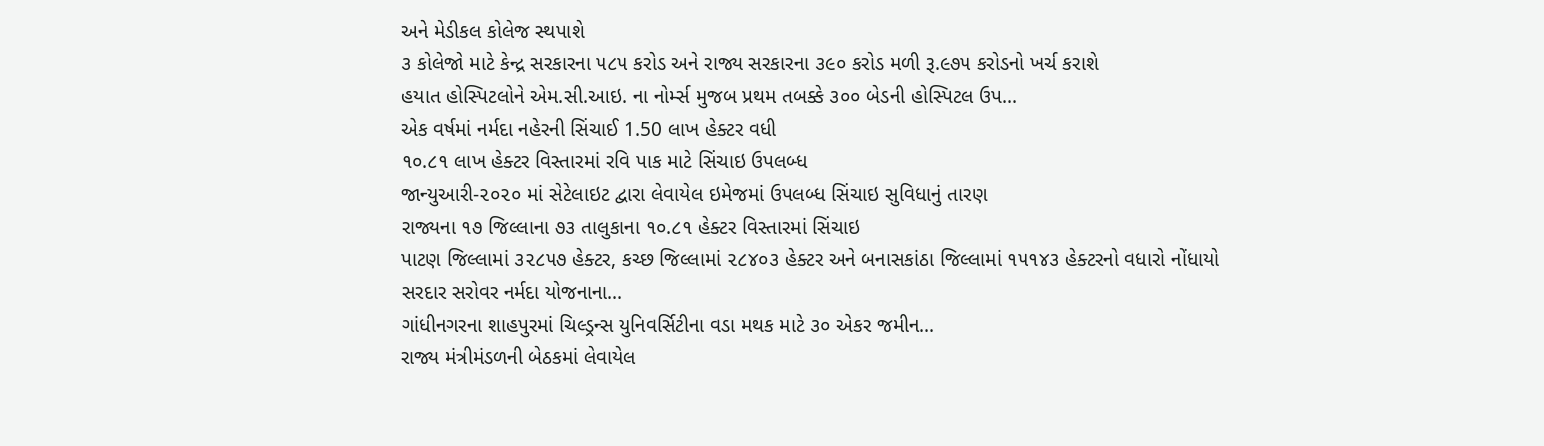અને મેડીકલ કોલેજ સ્થપાશે
૩ કોલેજો માટે કેન્દ્ર સરકારના ૫૮૫ કરોડ અને રાજ્ય સરકારના ૩૯૦ કરોડ મળી રૂ.૯૭૫ કરોડનો ખર્ચ કરાશે
હયાત હોસ્પિટલોને એમ.સી.આઇ. ના નોર્મ્સ મુજબ પ્રથમ તબક્કે ૩૦૦ બેડની હોસ્પિટલ ઉપ...
એક વર્ષમાં નર્મદા નહેરની સિંચાઈ 1.50 લાખ હેક્ટર વધી
૧૦.૮૧ લાખ હેક્ટર વિસ્તારમાં રવિ પાક માટે સિંચાઇ ઉપલબ્ધ
જાન્યુઆરી-૨૦૨૦ માં સેટેલાઇટ દ્વારા લેવાયેલ ઇમેજમાં ઉપલબ્ધ સિંચાઇ સુવિધાનું તારણ
રાજ્યના ૧૭ જિલ્લાના ૭૩ તાલુકાના ૧૦.૮૧ હેક્ટર વિસ્તારમાં સિંચાઇ
પાટણ જિલ્લામાં ૩૨૮૫૭ હેક્ટર, કચ્છ જિલ્લામાં ૨૮૪૦૩ હેક્ટર અને બનાસકાંઠા જિલ્લામાં ૧૫૧૪૩ હેક્ટરનો વધારો નોંધાયો સરદાર સરોવર નર્મદા યોજનાના...
ગાંધીનગરના શાહપુરમાં ચિલ્ડ્રન્સ યુનિવર્સિટીના વડા મથક માટે ૩૦ એકર જમીન...
રાજ્ય મંત્રીમંડળની બેઠકમાં લેવાયેલ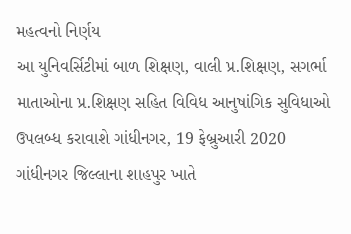મહત્વનો નિર્ણય
આ યુનિવર્સિટીમાં બાળ શિક્ષણ, વાલી પ્ર.શિક્ષણ, સગર્ભા માતાઓના પ્ર.શિક્ષણ સહિત વિવિધ આનુષાંગિક સુવિધાઓ ઉપલબ્ધ કરાવાશે ગાંધીનગર, 19 ફેબ્રુઆરી 2020
ગાંધીનગર જિલ્લાના શાહપુર ખાતે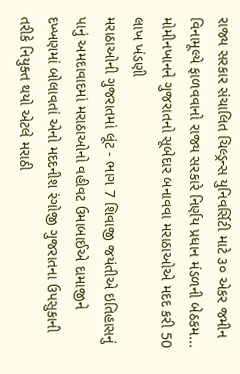રાજ્ય સરકાર સંચાલિત ચિલ્ડ્રન્સ યુનિવર્સિટી માટે ૩૦ એકર જમીન વિનામૂલ્યે ફાળવવાનો રાજ્ય સરકારે નિર્ણય પ્રધાન મંડળની બેઠકમ...
મોમીનખાનને ગુજરાતનો સૂબેદાર બનાવવા મરાઠાઓએ મદદ કરી 50 લાખ ખંડણી
મરાઠાઓની ગુજરાતમાં લૂંટ - ભાગ 7 શિવાજી જયંતીએ ઇતિહાસનું પાનું અમદાવાદમાં મરાઠાઓનો વહીવટ ઉમાબાઈએ દામાજીને દખ્ખણમાં બોલાવતાં એનો મદદનીશ રંગોજી ગુજરાતના ઉપસુકાની તરીકે નિયુક્ત થયો એટલે મરાઠી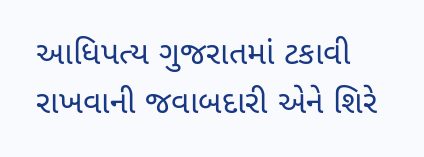આધિપત્ય ગુજરાતમાં ટકાવી રાખવાની જવાબદારી એને શિરે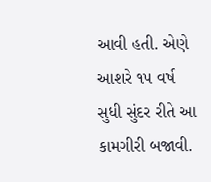આવી હતી. એણે આશરે ૧૫ વર્ષ સુધી સુંદર રીતે આ કામગીરી બજાવી.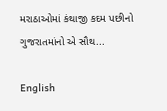મરાઠાઓમાં કંથાજી કદમ પછીનો ગુજરાતમાંનો એ સૌથ...

English